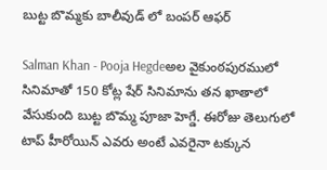బుట్ట బొమ్మకు బాలీవుడ్ లో బంపర్ ఆఫర్

Salman Khan - Pooja Hegdeఅల వైకుంఠపురములో సినిమాతో 150 కోట్ల షేర్ సినిమాను తన ఖాతాలో వేసుకుంది బుట్ట బొమ్మ పూజా హెగ్డే. ఈరోజు తెలుగులో టాప్ హీరోయిన్ ఎవరు అంటే ఎవరైనా టక్కున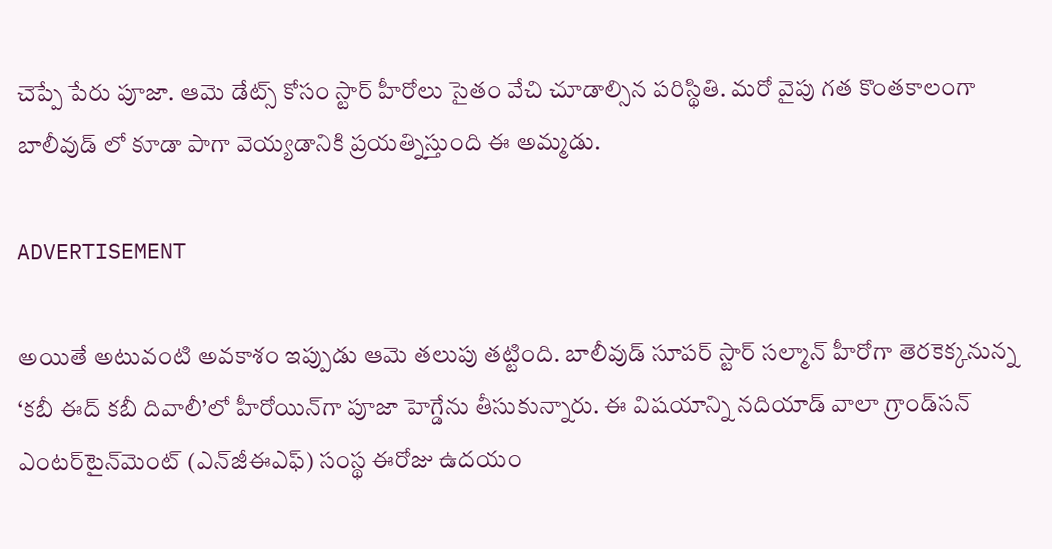చెప్పే పేరు పూజా. ఆమె డేట్స్ కోసం స్టార్ హీరోలు సైతం వేచి చూడాల్సిన పరిస్థితి. మరో వైపు గత కొంతకాలంగా బాలీవుడ్ లో కూడా పాగా వెయ్యడానికి ప్రయత్నిస్తుంది ఈ అమ్మడు.

ADVERTISEMENT

అయితే అటువంటి అవకాశం ఇప్పుడు ఆమె తలుపు తట్టింది. బాలీవుడ్ సూపర్ స్టార్ సల్మాన్‌ హీరోగా తెరకెక్కనున్న ‘కబీ ఈద్‌ కబీ దివాలీ’లో హీరోయిన్‌గా పూజా హెగ్డేను తీసుకున్నారు. ఈ విషయాన్ని నదియాడ్‌ వాలా గ్రాండ్‌సన్‌ ఎంటర్‌టైన్‌మెంట్‌ (ఎన్‌జీఈఎఫ్‌) సంస్థ ఈరోజు ఉదయం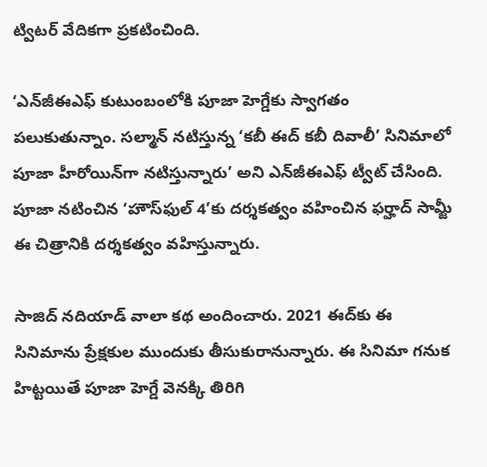ట్విటర్‌ వేదికగా ప్రకటించింది.

‘ఎన్‌జీఈఎఫ్‌ కుటుంబంలోకి పూజా హెగ్డేకు స్వాగతం పలుకుతున్నాం. సల్మాన్‌ నటిస్తున్న ‘కబీ ఈద్‌ కబీ దివాలీ’ సినిమాలో పూజా హీరోయిన్‌గా నటిస్తున్నారు’ అని ఎన్‌జీఈఎఫ్‌ ట్వీట్‌ చేసింది. పూజా నటించిన ‘హౌస్‌ఫుల్‌ 4’కు దర్శకత్వం వహించిన ఫర్హాద్‌ సామ్జీ ఈ చిత్రానికి దర్శకత్వం వహిస్తున్నారు.

సాజిద్‌ నదియాడ్‌ వాలా కథ అందించారు. 2021 ఈద్‌కు ఈ సినిమాను ప్రేక్షకుల ముందుకు తీసుకురానున్నారు. ఈ సినిమా గనుక హిట్టయితే పూజా హెగ్డే వెనక్కి తిరిగి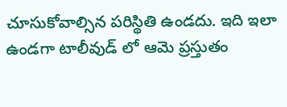చూసుకోవాల్సిన పరిస్థితి ఉండదు. ఇది ఇలా ఉండగా టాలీవుడ్ లో ఆమె ప్రస్తుతం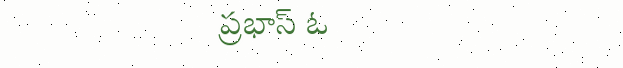ప్రభాస్ ఓ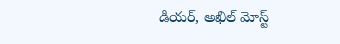డియర్, అఖిల్ మోస్ట్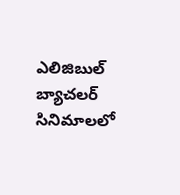ఎలిజిబుల్ బ్యాచలర్ సినిమాలలో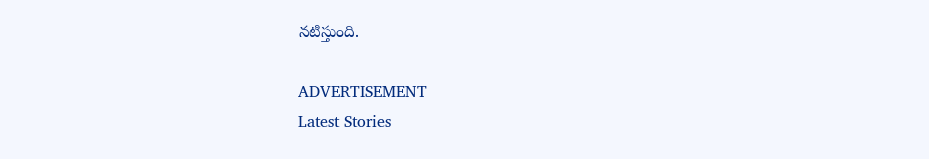నటిస్తుంది.

ADVERTISEMENT
Latest Stories